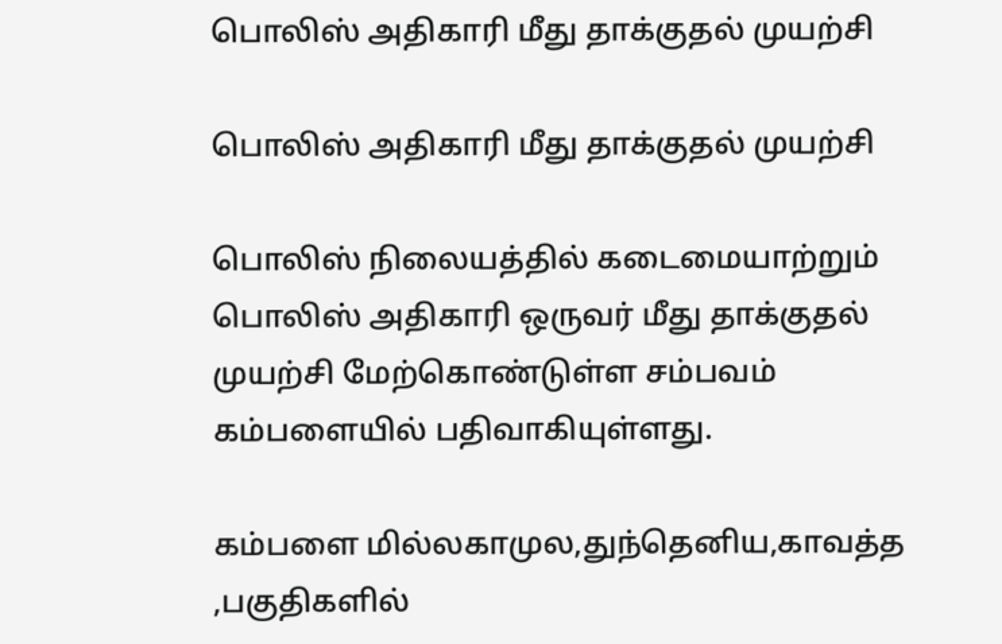பொலிஸ் அதிகாரி மீது தாக்குதல் முயற்சி

பொலிஸ் அதிகாரி மீது தாக்குதல் முயற்சி

பொலிஸ் நிலையத்தில் கடைமையாற்றும் பொலிஸ் அதிகாரி ஒருவர் மீது தாக்குதல் முயற்சி மேற்கொண்டுள்ள சம்பவம் கம்பளையில் பதிவாகியுள்ளது.

கம்பளை மில்லகாமுல,துந்தெனிய,காவத்த ,பகுதிகளில்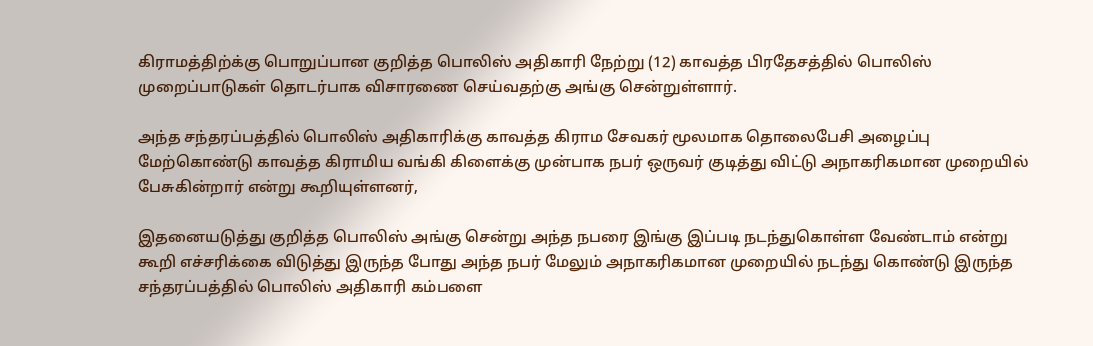கிராமத்திற்க்கு பொறுப்பான குறித்த பொலிஸ் அதிகாரி நேற்று (12) காவத்த பிரதேசத்தில் பொலிஸ் முறைப்பாடுகள் தொடர்பாக விசாரணை செய்வதற்கு அங்கு சென்றுள்ளார்.

அந்த சந்தரப்பத்தில் பொலிஸ் அதிகாரிக்கு காவத்த கிராம சேவகர் மூலமாக தொலைபேசி அழைப்பு மேற்கொண்டு காவத்த கிராமிய வங்கி கிளைக்கு முன்பாக நபர் ஒருவர் குடித்து விட்டு அநாகரிகமான முறையில் பேசுகின்றார் என்று கூறியுள்ளனர்,

இதனையடுத்து குறித்த பொலிஸ் அங்கு சென்று அந்த நபரை இங்கு இப்படி நடந்துகொள்ள வேண்டாம் என்று கூறி எச்சரிக்கை விடுத்து இருந்த போது அந்த நபர் மேலும் அநாகரிகமான முறையில் நடந்து கொண்டு இருந்த சந்தரப்பத்தில் பொலிஸ் அதிகாரி கம்பளை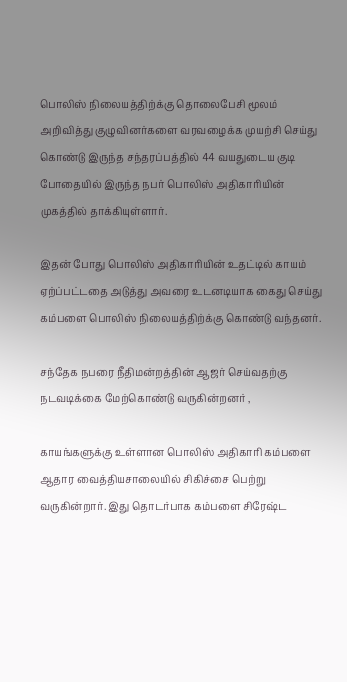பொலிஸ் நிலையத்திற்க்கு தொலைபேசி மூலம் அறிவித்து குழுவினர்களை வரவழைக்க முயற்சி செய்து கொண்டு இருந்த சந்தரப்பத்தில் 44 வயதுடைய குடி போதையில் இருந்த நபர் பொலிஸ் அதிகாரியின் முகத்தில் தாக்கியுள்ளார்.

இதன் போது பொலிஸ் அதிகாரியின் உதட்டில் காயம் ஏற்ப்பட்டதை அடுத்து அவரை உடனடியாக கைது செய்து கம்பளை பொலிஸ் நிலையத்திற்க்கு கொண்டு வந்தனர்.

சந்தேக நபரை நீதிமன்றத்தின் ஆஜர் செய்வதற்கு நடவடிக்கை மேற்கொண்டு வருகின்றனர் ,

காயங்களுக்கு உள்ளான பொலிஸ் அதிகாரி கம்பளை ஆதார வைத்தியசாலையில் சிகிச்சை பெற்று வருகின்றார். இது தொடர்பாக கம்பளை சிரேஷ்ட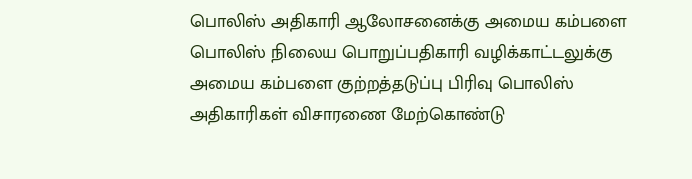பொலிஸ் அதிகாரி ஆலோசனைக்கு அமைய கம்பளை பொலிஸ் நிலைய பொறுப்பதிகாரி வழிக்காட்டலுக்கு அமைய கம்பளை குற்றத்தடுப்பு பிரிவு பொலிஸ் அதிகாரிகள் விசாரணை மேற்கொண்டு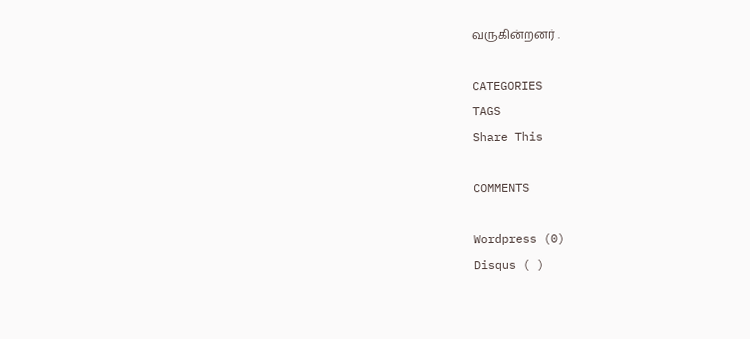வருகின்றனர் .

CATEGORIES
TAGS
Share This

COMMENTS

Wordpress (0)
Disqus ( )